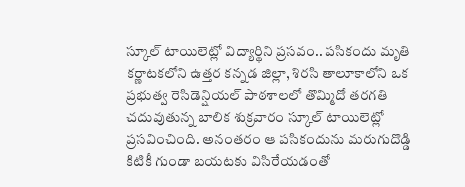స్కూల్ టాయిలెట్లో విద్యార్థిని ప్రసవం.. పసికందు మృతి
కర్ణాటకలోని ఉత్తర కన్నడ జిల్లా, శిరసి తాలూకాలోని ఒక ప్రభుత్వ రెసిడెన్షియల్ పాఠశాలలో తొమ్మిదో తరగతి చదువుతున్న బాలిక శుక్రవారం స్కూల్ టాయిలెట్లో ప్రసవించింది. అనంతరం ఆ పసికందును మరుగుదొడ్డి కిటికీ గుండా బయటకు విసిరేయడంతో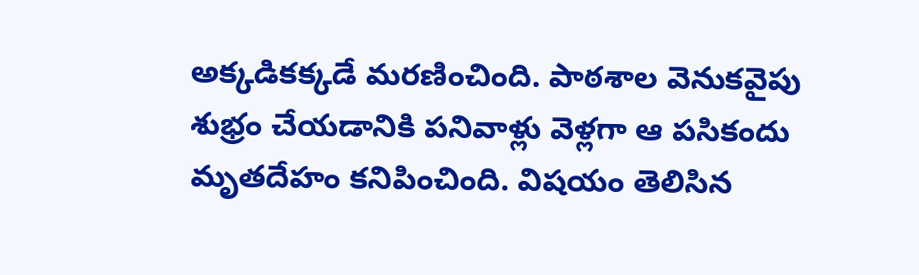అక్కడికక్కడే మరణించింది. పాఠశాల వెనుకవైపు శుభ్రం చేయడానికి పనివాళ్లు వెళ్లగా ఆ పసికందు మృతదేహం కనిపించింది. విషయం తెలిసిన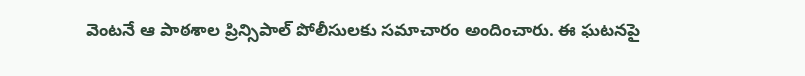వెంటనే ఆ పాఠశాల ప్రిన్సిపాల్ పోలీసులకు సమాచారం అందించారు. ఈ ఘటనపై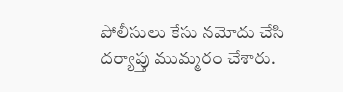పోలీసులు కేసు నమోదు చేసి దర్యాప్తు ముమ్మరం చేశారు.